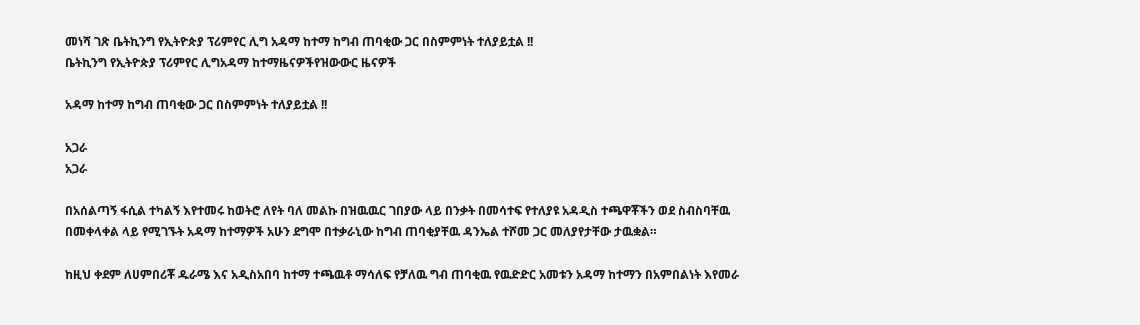መነሻ ገጽ ቤትኪንግ የኢትዮጵያ ፕሪምየር ሊግ አዳማ ከተማ ከግብ ጠባቂው ጋር በስምምነት ተለያይቷል !!
ቤትኪንግ የኢትዮጵያ ፕሪምየር ሊግአዳማ ከተማዜናዎችየዝውውር ዜናዎች

አዳማ ከተማ ከግብ ጠባቂው ጋር በስምምነት ተለያይቷል !!

አጋራ
አጋራ

በአሰልጣኝ ፋሲል ተካልኝ እየተመሩ ከወትሮ ለየት ባለ መልኩ በዝዉዉር ገበያው ላይ በንቃት በመሳተፍ የተለያዩ አዳዲስ ተጫዋቾችን ወደ ስብስባቸዉ በመቀላቀል ላይ የሚገኙት አዳማ ከተማዎች አሁን ደግሞ በተቃራኒው ከግብ ጠባቂያቸዉ ዳንኤል ተሾመ ጋር መለያየታቸው ታዉቋል።

ከዚህ ቀደም ለሀምበሪቾ ዱራሜ እና አዲስአበባ ከተማ ተጫዉቶ ማሳለፍ የቻለዉ ግብ ጠባቂዉ የዉድድር አመቱን አዳማ ከተማን በአምበልነት እየመራ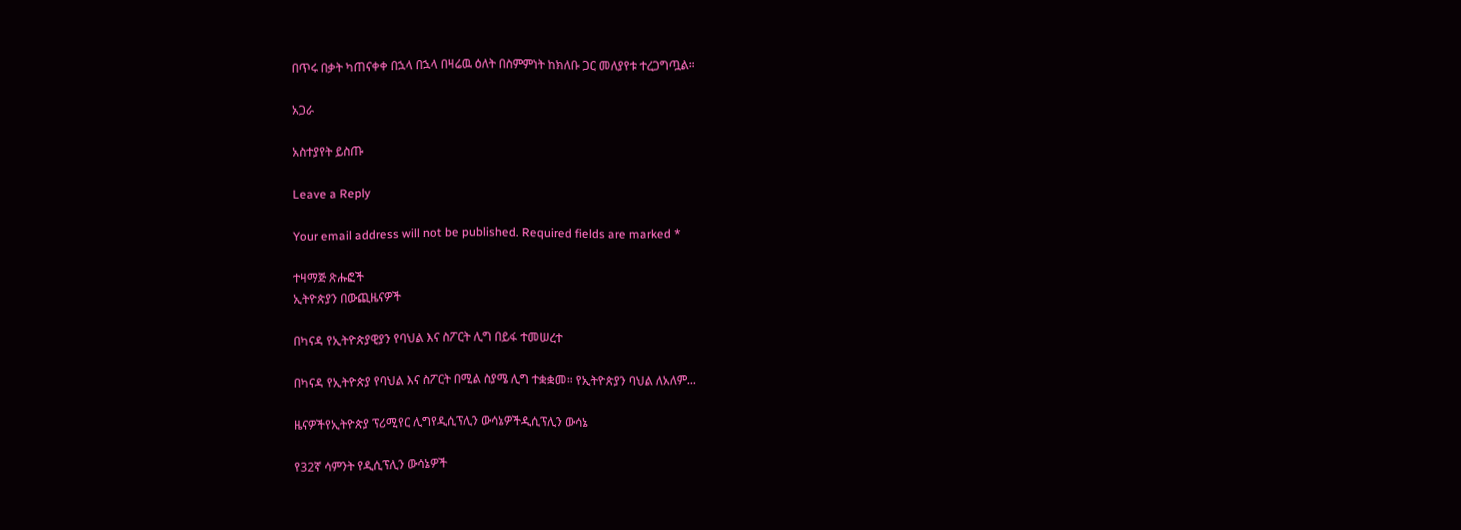በጥሩ በቃት ካጠናቀቀ በኋላ በኋላ በዛሬዉ ዕለት በስምምነት ከክለቡ ጋር መለያየቱ ተረጋግጧል።

አጋራ

አስተያየት ይስጡ

Leave a Reply

Your email address will not be published. Required fields are marked *

ተዛማጅ ጽሑፎች
ኢትዮጵያን በውጪዜናዎች

በካናዳ የኢትዮጵያዊያን የባህል እና ስፖርት ሊግ በይፋ ተመሠረተ

በካናዳ የኢትዮጵያ የባህል እና ስፖርት በሚል ስያሜ ሊግ ተቋቋመ። የኢትዮጵያን ባህል ለአለም...

ዜናዎችየኢትዮጵያ ፕሪሚየር ሊግየዲሲፕሊን ውሳኔዎችዲሲፕሊን ውሳኔ

የ32ኛ ሳምንት የዲሲፕሊን ውሳኔዎች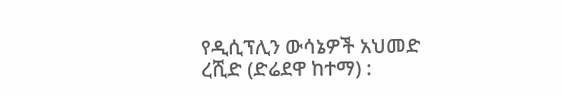የዲሲፕሊን ውሳኔዎች አህመድ ረሺድ (ድሬደዋ ከተማ) :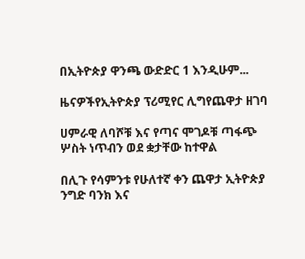በኢትዮጵያ ዋንጫ ውድድር 1 እንዲሁም...

ዜናዎችየኢትዮጵያ ፕሪሚየር ሊግየጨዋታ ዘገባ

ሀምራዊ ለባሾቹ እና የጣና ሞገዶቹ ጣፋጭ ሦስት ነጥብን ወደ ቋታቸው ከተዋል

በሊጉ የሳምንቱ የሁለተኛ ቀን ጨዋታ ኢትዮጵያ ንግድ ባንክ እና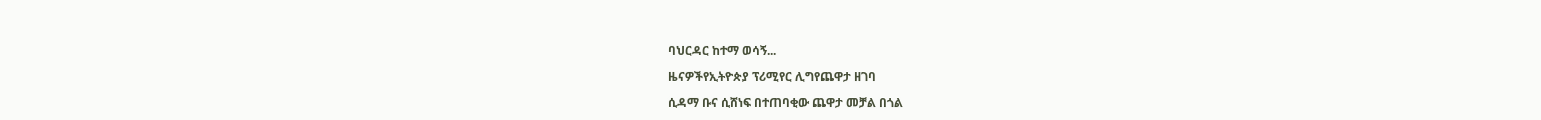ባህርዳር ከተማ ወሳኝ...

ዜናዎችየኢትዮጵያ ፕሪሚየር ሊግየጨዋታ ዘገባ

ሲዳማ ቡና ሲሸነፍ በተጠባቂው ጨዋታ መቻል በጎል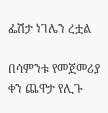ፌሽታ ነገሌን ረቷል

በሳምንቱ የመጀመሪያ ቀን ጨዋታ የሊጉ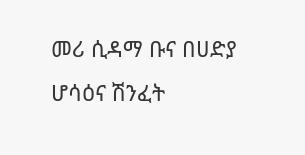መሪ ሲዳማ ቡና በሀድያ ሆሳዕና ሽንፈት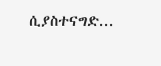ሲያስተናግድ...